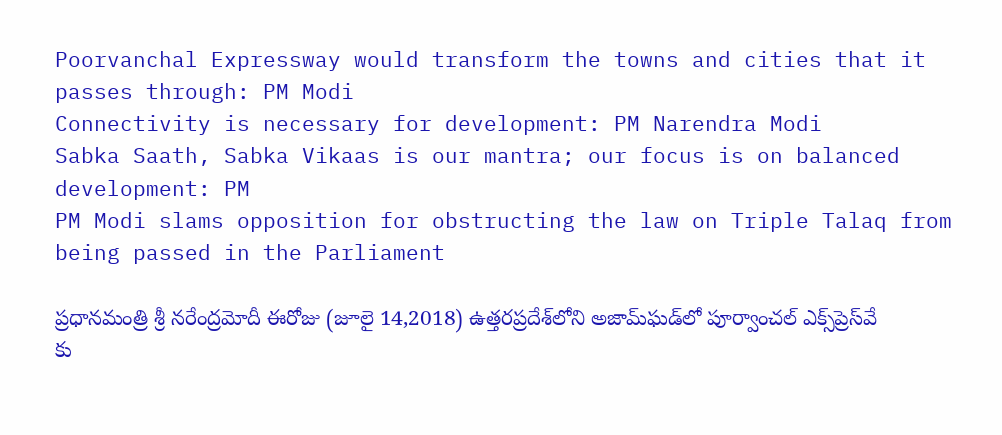Poorvanchal Expressway would transform the towns and cities that it passes through: PM Modi
Connectivity is necessary for development: PM Narendra Modi
Sabka Saath, Sabka Vikaas is our mantra; our focus is on balanced development: PM
PM Modi slams opposition for obstructing the law on Triple Talaq from being passed in the Parliament

ప్ర‌ధాన‌మంత్రి శ్రీ న‌రేంద్ర‌మోదీ ఈరోజు (జూలై 14,2018) ఉత్త‌ర‌ప్ర‌దేశ్‌లోని అజామ్‌ఘ‌డ్‌లో పూర్వాంచ‌ల్ ఎక్స్‌ప్రెస్‌వే కు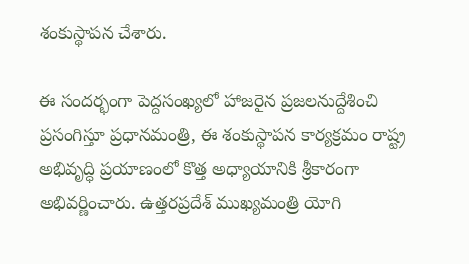శంకుస్థాప‌న చేశారు.

ఈ సంద‌ర్భంగా పెద్ద‌సంఖ్య‌లో హాజ‌రైన ప్ర‌జ‌ల‌నుద్దేశించి ప్ర‌సంగిస్తూ ప్ర‌ధాన‌మంత్రి, ఈ శంకుస్థాప‌న కార్య‌క్ర‌మం రాష్ట్ర అభివృద్ధి ప్ర‌యాణంలో కొత్త అధ్యాయానికి శ్రీ‌కారంగా అభివ‌ర్ణించారు. ఉత్త‌ర‌ప్ర‌దేశ్ ముఖ్య‌మంత్రి యోగి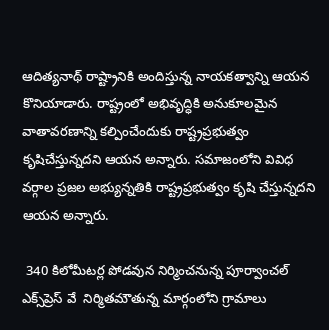ఆదిత్య‌నాథ్ రాష్ట్రానికి అందిస్తున్న నాయ‌కత్వాన్ని ఆయ‌న కొనియాడారు. రాష్ట్రంలో అభివృద్ధికి అనుకూల‌మైన వాతావ‌ర‌ణాన్ని క‌ల్పించేందుకు రాష్ట్ర‌ప్ర‌భుత్వం కృషిచేస్తున్న‌ద‌ని ఆయ‌న అన్నారు. స‌మాజంలోని వివిధ వ‌ర్గాల ప్ర‌జ‌ల అభ్యున్న‌తికి రాష్ట్ర‌ప్ర‌భుత్వం కృషి చేస్తున్న‌ద‌ని ఆయ‌న అన్నారు.

 340 కిలోమీట‌ర్ల పోడ‌వున నిర్మించ‌నున్న పూర్వాంచ‌ల్ ఎక్స్‌ప్రెస్ వే  నిర్మిత‌మౌతున్న మార్గంలోని గ్రామాలు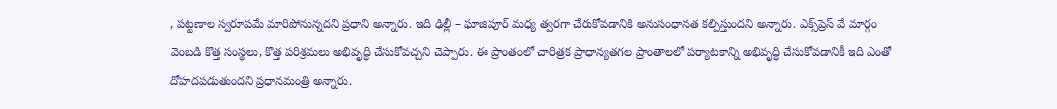, ప‌ట్ట‌ణాల స్వ‌రూప‌మే మారిపోనున్న‌ద‌ని ప్ర‌ధాని అన్నారు. ఇది ఢిల్లీ – ఘాజిపూర్ మ‌ధ్య త్వ‌ర‌గా చేరుకోవ‌డానికి అనుసంధాన‌త క‌ల్పిస్తుంద‌ని అన్నారు. ఎక్స్‌ప్రెస్ వే మార్గం వెంబ‌డి కొత్త సంస్థ‌లు, కొత్త పరిశ్ర‌మ‌లు అభివృద్ధి చేసుకోవ‌చ్చ‌ని చెప్పారు. ఈ ప్రాంతంలో చారిత్ర‌క ప్రాధాన్య‌త‌గ‌ల ప్రాంతాల‌లో ప‌ర్యాట‌కాన్ని అభివృద్ధి చేసుకోవడానికీ ఇది ఎంతో దోహ‌ద‌ప‌డుతుంద‌ని ప్ర‌ధాన‌మంత్రి అన్నారు.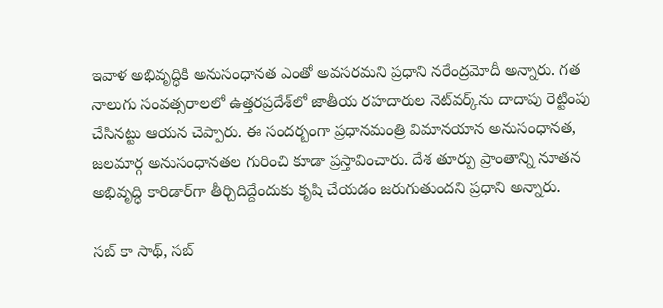ఇవాళ అభివృద్ధికి అనుసంధాన‌త ఎంతో అవ‌స‌ర‌మ‌ని ప్ర‌ధాని న‌రేంద్ర‌మోదీ అన్నారు. గ‌త నాలుగు సంవ‌త్స‌రాల‌లో ఉత్త‌ర‌ప్ర‌దేశ్‌లో జాతీయ ర‌హ‌దారుల నెట్‌వ‌ర్క్‌ను దాదాపు రెట్టింపు చేసిన‌ట్టు ఆయ‌న చెప్పారు. ఈ సంద‌ర్బంగా ప్ర‌ధాన‌మంత్రి విమాన‌యాన అనుసంధాన‌త‌, జ‌ల‌మార్గ అనుసంధాన‌త‌ల గురించి కూడా ప్ర‌స్తావించారు. దేశ తూర్పు ప్రాంతాన్ని నూత‌న అభివృద్ధి కారిడార్‌గా తీర్చిదిద్దేందుకు కృషి చేయ‌డం జ‌రుగుతుంద‌ని ప్ర‌ధాని అన్నారు.

స‌బ్ కా సాథ్‌, స‌బ్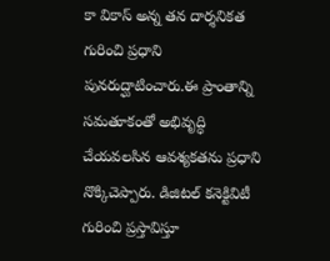కా వికాస్ అన్న త‌న దార్శ‌నిక‌త గురించి ప్ర‌ధాని పున‌రుద్ఘాటించారు.ఈ ప్రాంతాన్ని స‌మ‌తూకంతో అభివృద్ధి చేయ‌వ‌ల‌సిన ఆవ‌శ్య‌క‌త‌ను ప్ర‌ధాని నొక్కిచెప్పారు. డిజిట‌ల్ క‌నెక్టివిటీ గురించి ప్ర‌స్తావిస్తూ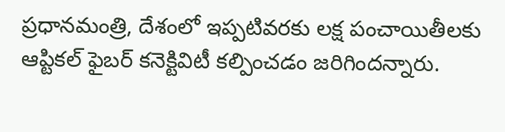ప్ర‌ధాన‌మంత్రి, దేశంలో ఇప్ప‌టివ‌ర‌కు ల‌క్ష పంచాయితీల‌కు ఆప్టిక‌ల్ ఫైబ‌ర్ కనెక్టివిటీ క‌ల్పించ‌డం జ‌రిగింద‌న్నారు.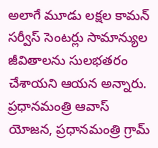అలాగే మూడు ల‌క్ష‌ల కామ‌న్ స‌ర్వీస్ సెంట‌ర్లు సామాన్యుల జీవితాల‌ను సుల‌భ‌త‌రం చేశాయ‌ని ఆయ‌న అన్నారు.
ప్ర‌ధాన‌మంత్రి ఆవాస్ యోజ‌న‌, ప్ర‌ధాన‌మంత్రి గ్రామ్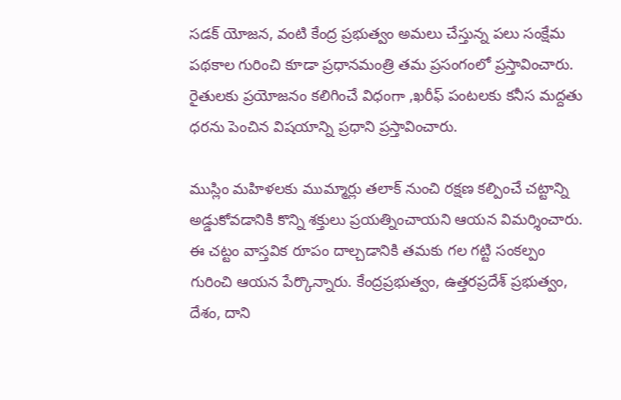స‌డ‌క్ యోజ‌న‌, వంటి కేంద్ర ప్ర‌భుత్వం అమ‌లు చేస్తున్న ప‌లు సంక్షేమ ప‌థ‌కాల గురించి కూడా ప్ర‌ధాన‌మంత్రి త‌మ ప్ర‌సంగంలో ప్ర‌స్తావించారు. రైతుల‌కు ప్ర‌యోజ‌నం క‌లిగించే విధంగా ,ఖ‌రీఫ్ పంట‌ల‌కు క‌నీస మ‌ద్ద‌తు ధ‌ర‌ను పెంచిన విష‌యాన్ని ప్ర‌ధాని ప్ర‌స్తావించారు.

ముస్లిం మ‌హిళ‌ల‌కు ముమ్మార్లు త‌లాక్ నుంచి ర‌క్ష‌ణ క‌ల్పించే చ‌ట్టాన్ని అడ్డుకోవ‌డానికి కొన్ని శ‌క్తులు ప్ర‌య‌త్నించాయ‌ని ఆయ‌న విమ‌ర్శించారు. ఈ చ‌ట్టం వాస్త‌విక రూపం దాల్చ‌డానికి త‌మ‌కు గ‌ల గట్టి సంక‌ల్పం గురించి ఆయ‌న పేర్కొన్నారు. కేంద్ర‌ప్ర‌భుత్వం, ఉత్త‌ర‌ప్ర‌దేశ్ ప్ర‌భుత్వం, దేశం, దాని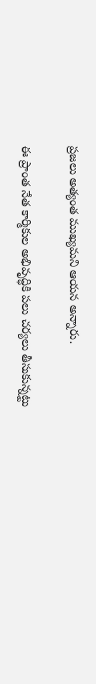ప్ర‌జ‌లు అత్యంత ముఖ్య‌మ‌ని ఆయ‌న అన్నారు.

ఈ ప్రాంత నేత కార్మికుల అభివృద్ధికి ప‌లు చ‌ర్య‌లు తీసుకున్న‌ట్టు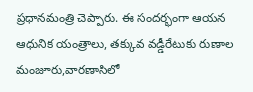ప్ర‌ధాన‌మంత్రి చెప్పారు. ఈ సంద‌ర్భంగా ఆయ‌న ఆధునిక యంత్రాలు, త‌క్కువ వ‌డ్డీరేటుకు రుణాల మంజూరు,వార‌ణాసిలో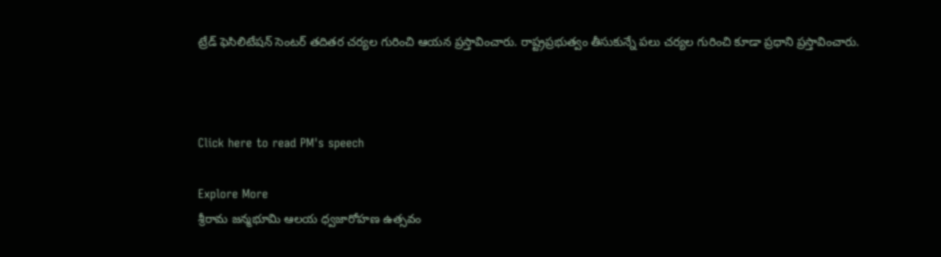ట్రేడ్ ఫెసిలిటేష‌న్ సెంట‌ర్ తదిత‌ర చ‌ర్య‌ల గురించి ఆయ‌న ప్ర‌స్తావించారు. రాష్ట్ర‌ప్ర‌భుత్వం తీసుకున్నే ప‌లు చ‌ర్య‌ల గురించి కూడా ప్ర‌ధాని ప్ర‌స్తావించారు.



Click here to read PM's speech

Explore More
శ్రీరామ జన్మభూమి ఆలయ ధ్వజారోహణ ఉత్సవం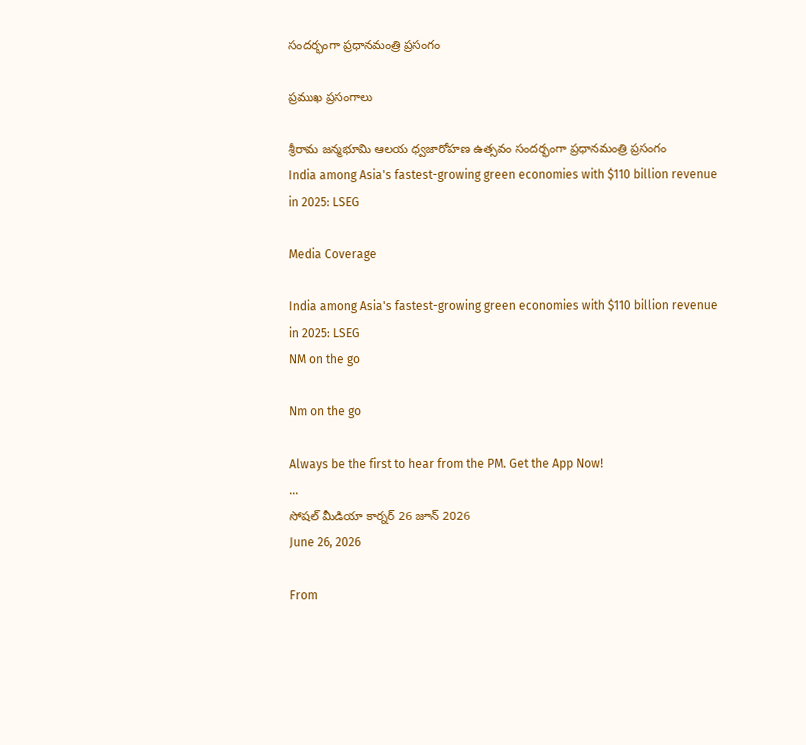సందర్భంగా ప్రధానమంత్రి ప్రసంగం

ప్రముఖ ప్రసంగాలు

శ్రీరామ జన్మభూమి ఆలయ ధ్వజారోహణ ఉత్సవం సందర్భంగా ప్రధానమంత్రి ప్రసంగం
India among Asia's fastest-growing green economies with $110 billion revenue in 2025: LSEG

Media Coverage

India among Asia's fastest-growing green economies with $110 billion revenue in 2025: LSEG
NM on the go

Nm on the go

Always be the first to hear from the PM. Get the App Now!
...
సోషల్ మీడియా కార్నర్ 26 జూన్ 2026
June 26, 2026

From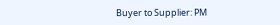Buyer to Supplier: PM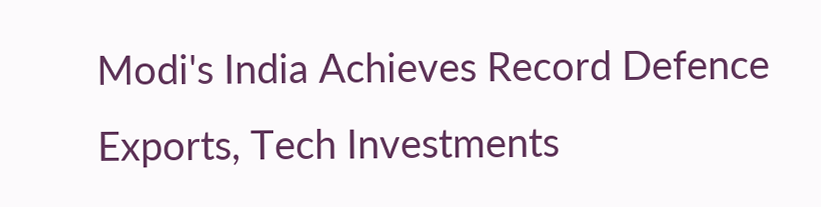Modi's India Achieves Record Defence Exports, Tech Investments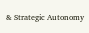& Strategic Autonomy